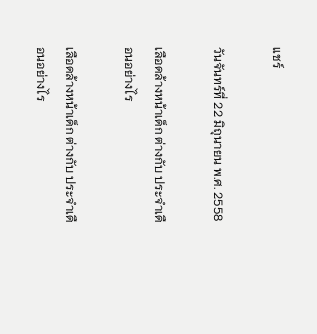แชร์

วันจันทร์ที่ 22 มิถุนายน พ.ศ. 2558

เลือดล้างหน้าเด็ก ต่างกับ ประจำเดือนอย่างไร

เลือดล้างหน้าเด็ก ต่างกับ ประจำเดือนอย่างไร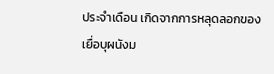ประจำเดือน เกิดจากการหลุดลอกของเยื่อบุผนังม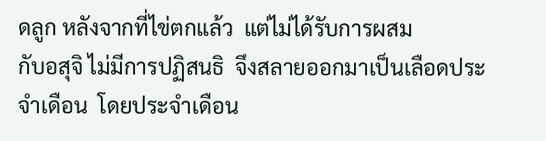ดลูก หลังจากที่ไข่ตกแล้ว  แต่ไม่ได้รับการผสม
กับอสุจิ ไม่มีการปฏิสนธิ  จึงสลายออกมาเป็นเลือดประจำเดือน  โดยประจำเดือน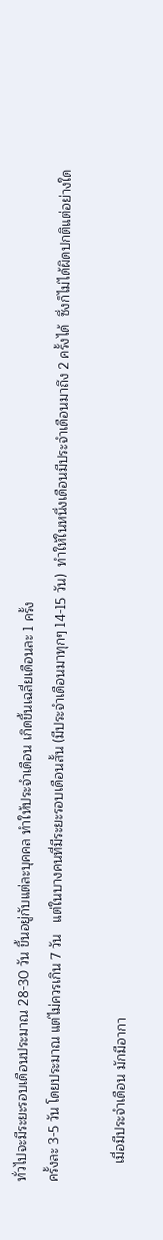ทั่วไปจะมีระยะรอบเดือนประมาณ 28-30 วัน ขึ้นอยู่กับแต่ละบุคคล ทำให้ประจำเดือน เกิดขึ้นเฉลี่ยเดือนละ 1 ครั้ง
ครั้งละ 3-5 วัน โดยประมาณ แต่ไม่ควรเกิน 7 วัน   แต่ในบางคนที่มีระยะรอบเดือนสั้น (มีประจำเดือนมาทุกๆ 14-15 วัน)  ทำให้ในหนึ่งเดือนมีประจำเดือนมาถึง 2 ครั้งได้  ซึ่งก็ไม่ได้ผิดปกติแต่อย่างใด

     เมื่อมีประจำเดือน มักมีอากา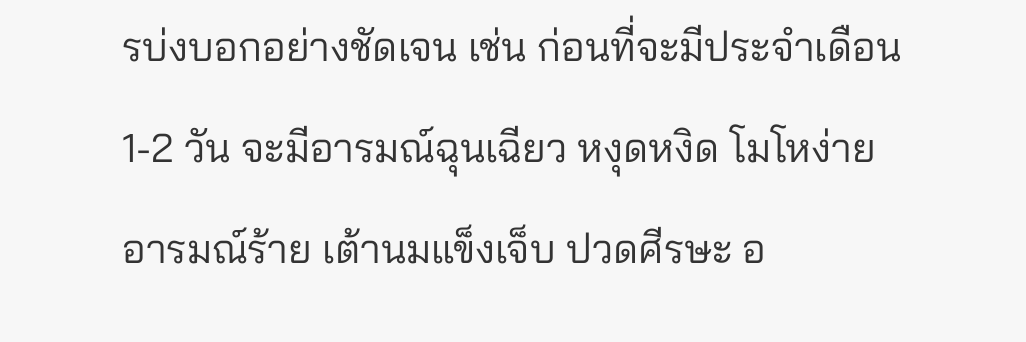รบ่งบอกอย่างชัดเจน เช่น ก่อนที่จะมีประจำเดือน 1-2 วัน จะมีอารมณ์ฉุนเฉียว หงุดหงิด โมโหง่าย อารมณ์ร้าย เต้านมแข็งเจ็บ ปวดศีรษะ อ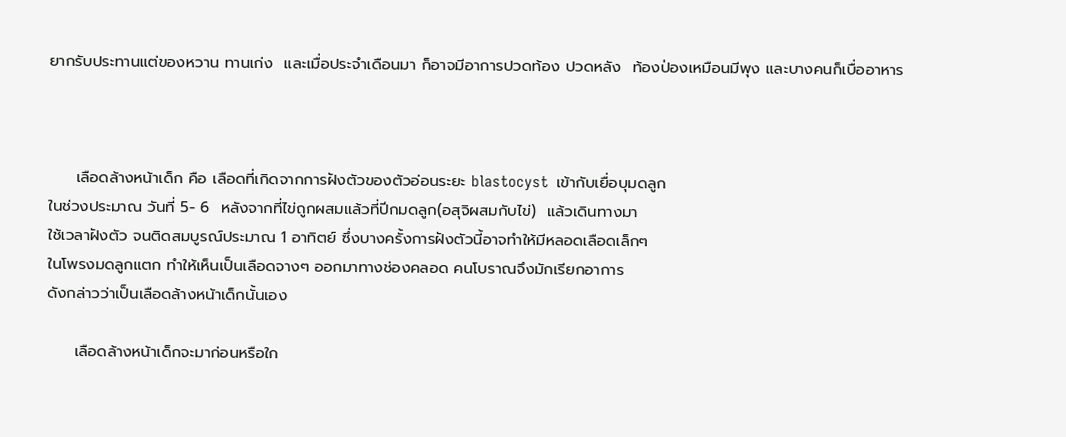ยากรับประทานแต่ของหวาน ทานเก่ง  และเมื่อประจำเดือนมา ก็อาจมีอาการปวดท้อง ปวดหลัง  ท้องป่องเหมือนมีพุง และบางคนก็เบื่ออาหาร



     เลือดล้างหน้าเด็ก คือ เลือดที่เกิดจากการฝังตัวของตัวอ่อนระยะ blastocyst  เข้ากับเยื่อบุมดลูก
ในช่วงประมาณ วันที่ 5- 6  หลังจากที่ไข่ถูกผสมแล้วที่ปีกมดลูก(อสุจิผสมกับไข่)  แล้วเดินทางมา
ใช้เวลาฝังตัว จนติดสมบูรณ์ประมาณ 1 อาทิตย์ ซึ่งบางครั้งการฝังตัวนี้อาจทำให้มีหลอดเลือดเล็กๆ
ในโพรงมดลูกแตก ทำให้เห็นเป็นเลือดจางๆ ออกมาทางช่องคลอด คนโบราณจึงมักเรียกอาการ
ดังกล่าวว่าเป็นเลือดล้างหน้าเด็กนั้นเอง

     เลือดล้างหน้าเด็กจะมาก่อนหรือใก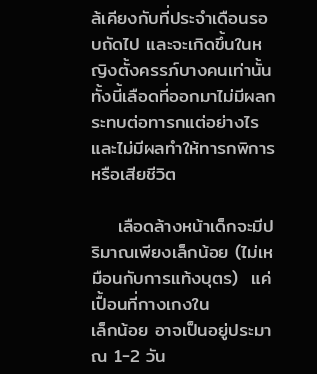ล้เคียงกับที่ประจำเดือนรอบถัดไป และจะเกิดขึ้นในหญิงตั้งครรภ์บางคนเท่านั้น ทั้งนี้เลือดที่ออกมาไม่มีผลกระทบต่อทารกแต่อย่างไร และไม่มีผลทำให้ทารกพิการหรือเสียชีวิต

    เลือดล้างหน้าเด็กจะมีปริมาณเพียงเล็กน้อย (ไม่เหมือนกับการแท้งบุตร)  แค่เปื้อนที่กางเกงใน
เล็กน้อย อาจเป็นอยู่ประมาณ 1-2 วัน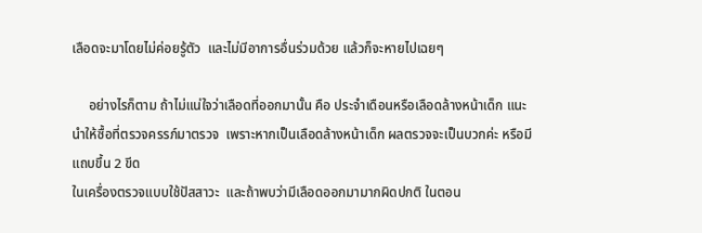เลือดจะมาโดยไม่ค่อยรู้ตัว  และไม่มีอาการอื่นร่วมด้วย แล้วก็จะหายไปเฉยๆ

     อย่างไรก็ตาม ถ้าไม่แน่ใจว่าเลือดที่ออกมานั้น คือ ประจำเดือนหรือเลือดล้างหน้าเด็ก แนะนำให้ซื้อที่ตรวจครรภ์มาตรวจ  เพราะหากเป็นเลือดล้างหน้าเด็ก ผลตรวจจะเป็นบวกค่ะ หรือมีแถบขึ้น 2 ขีด
ในเครื่องตรวจแบบใช้ปัสสาวะ  และถ้าพบว่ามีเลือดออกมามากผิดปกติ ในตอน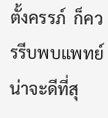ตั้งครรภ์  ก็ควรรีบพบแพทย์น่าจะดีที่สุ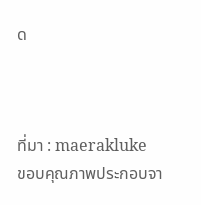ด



ที่มา : maerakluke
ขอบคุณภาพประกอบจา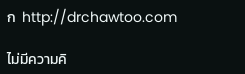ก  http://drchawtoo.com

ไม่มีความคิ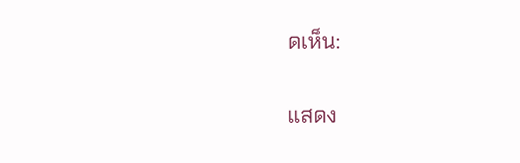ดเห็น:

แสดง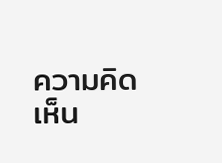ความคิดเห็น